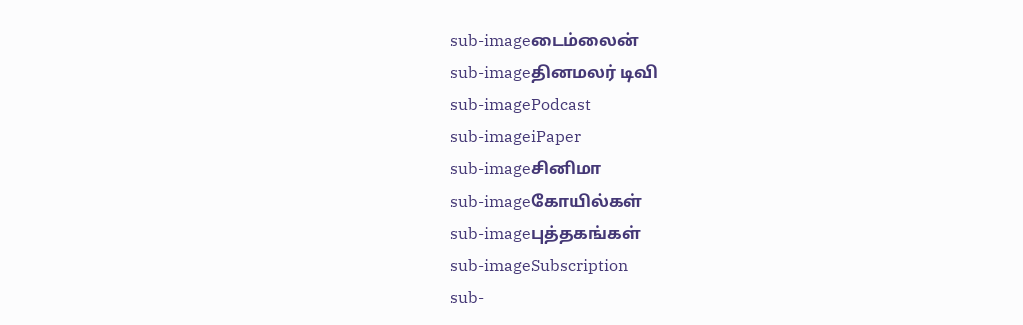sub-imageடைம்லைன்
sub-imageதினமலர் டிவி
sub-imagePodcast
sub-imageiPaper
sub-imageசினிமா
sub-imageகோயில்கள்
sub-imageபுத்தகங்கள்
sub-imageSubscription
sub-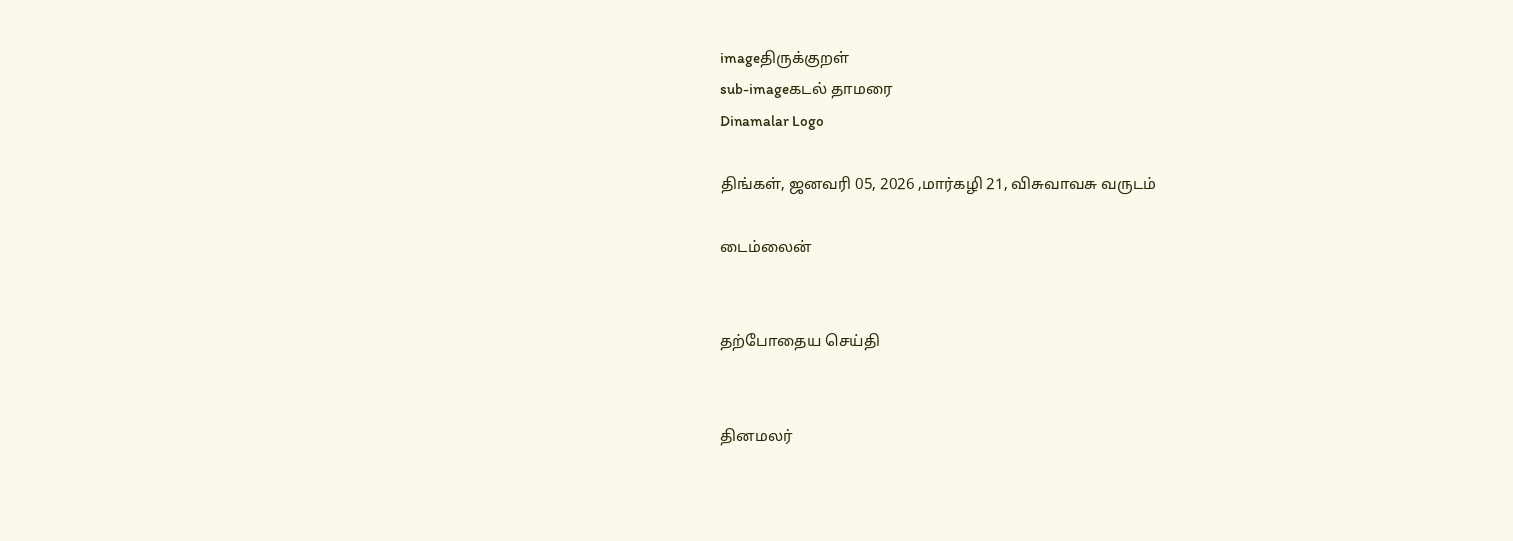imageதிருக்குறள்
sub-imageகடல் தாமரை
Dinamalar Logo

திங்கள், ஜனவரி 05, 2026 ,மார்கழி 21, விசுவாவசு வருடம்

டைம்லைன்


தற்போதைய செய்தி


தினமலர்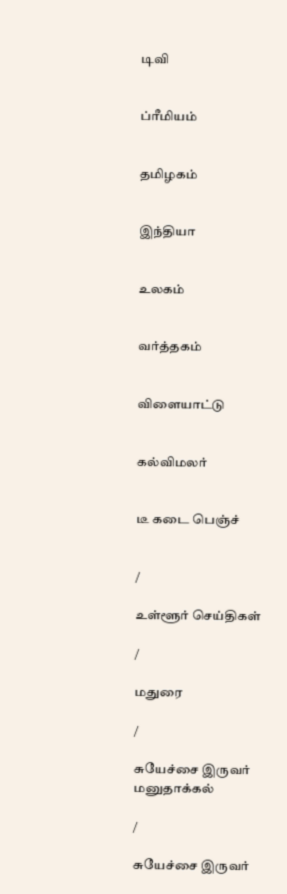டிவி


ப்ரீமியம்


தமிழகம்


இந்தியா


உலகம்


வர்த்தகம்


விளையாட்டு


கல்விமலர்


டீ கடை பெஞ்ச்


/

உள்ளூர் செய்திகள்

/

மதுரை

/

சுயேச்சை இருவர் மனுதாக்கல்

/

சுயேச்சை இருவர்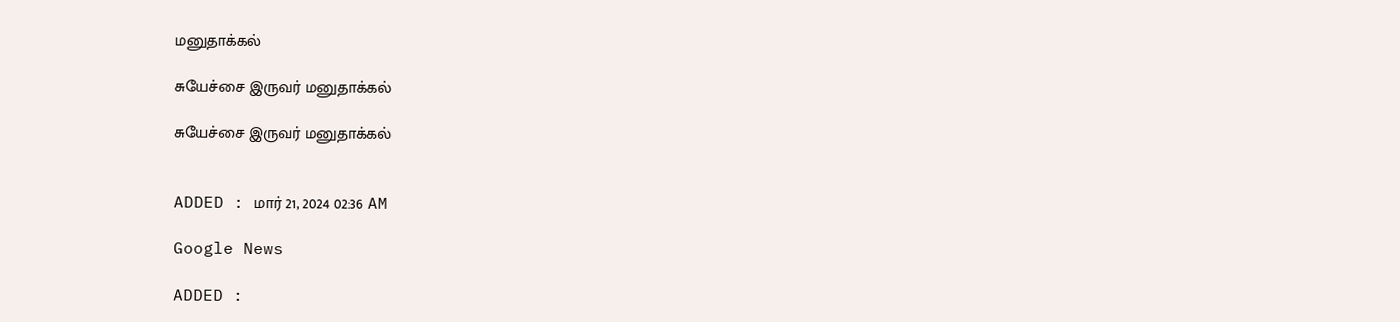மனுதாக்கல்

சுயேச்சை இருவர் மனுதாக்கல்

சுயேச்சை இருவர் மனுதாக்கல்


ADDED : மார் 21, 2024 02:36 AM

Google News

ADDED :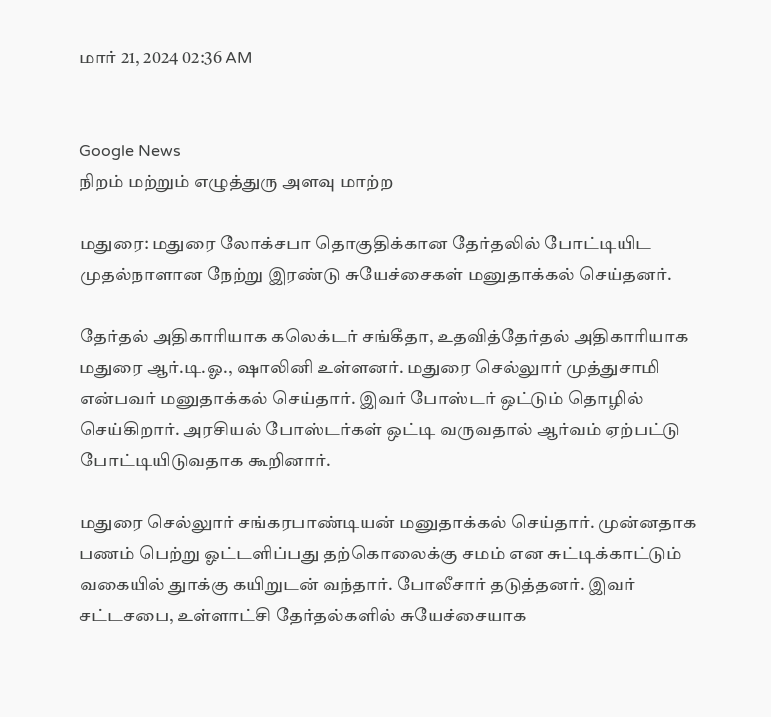மார் 21, 2024 02:36 AM


Google News
நிறம் மற்றும் எழுத்துரு அளவு மாற்ற

மதுரை: மதுரை லோக்சபா தொகுதிக்கான தேர்தலில் போட்டியிட முதல்நாளான நேற்று இரண்டு சுயேச்சைகள் மனுதாக்கல் செய்தனர்.

தேர்தல் அதிகாரியாக கலெக்டர் சங்கீதா, உதவித்தேர்தல் அதிகாரியாக மதுரை ஆர்.டி.ஓ., ஷாலினி உள்ளனர். மதுரை செல்லுார் முத்துசாமி என்பவர் மனுதாக்கல் செய்தார். இவர் போஸ்டர் ஒட்டும் தொழில் செய்கிறார். அரசியல் போஸ்டர்கள் ஒட்டி வருவதால் ஆர்வம் ஏற்பட்டு போட்டியிடுவதாக கூறினார்.

மதுரை செல்லுார் சங்கரபாண்டியன் மனுதாக்கல் செய்தார். முன்னதாக பணம் பெற்று ஓட்டளிப்பது தற்கொலைக்கு சமம் என சுட்டிக்காட்டும் வகையில் துாக்கு கயிறுடன் வந்தார். போலீசார் தடுத்தனர். இவர் சட்டசபை, உள்ளாட்சி தேர்தல்களில் சுயேச்சையாக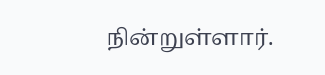நின்றுள்ளார்.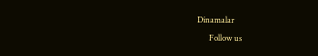Dinamalar
      Follow us